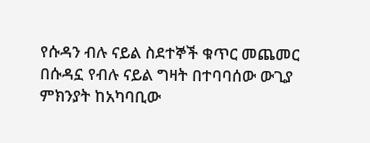የሱዳን ብሉ ናይል ስደተኞች ቁጥር መጨመር
በሱዳኗ የብሉ ናይል ግዛት በተባባሰው ውጊያ ምክንያት ከአካባቢው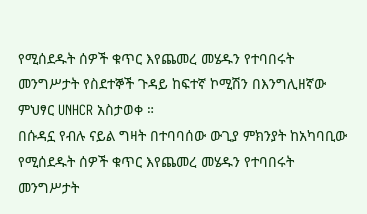የሚሰደዱት ሰዎች ቁጥር እየጨመረ መሄዱን የተባበሩት መንግሥታት የስደተኞች ጉዳይ ከፍተኛ ኮሚሽን በእንግሊዘኛው ምህፃር UNHCR አስታወቀ ።
በሱዳኗ የብሉ ናይል ግዛት በተባባሰው ውጊያ ምክንያት ከአካባቢው የሚሰደዱት ሰዎች ቁጥር እየጨመረ መሄዱን የተባበሩት መንግሥታት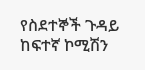የስደተኞች ጉዳይ ከፍተኛ ኮሚሽን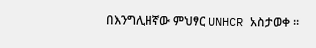በእንግሊዘኛው ምህፃር UNHCR አስታወቀ ።